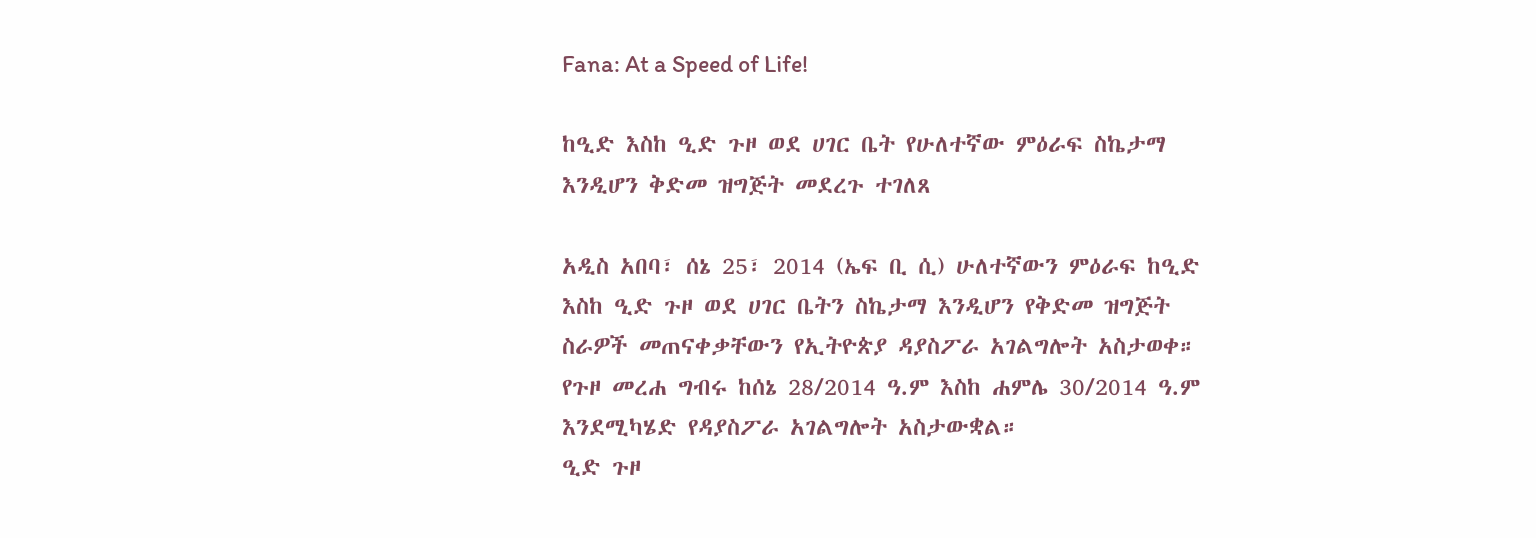Fana: At a Speed of Life!

ከዒድ እስከ ዒድ ጉዞ ወደ ሀገር ቤት የሁለተኛው ምዕራፍ ስኬታማ እንዲሆን ቅድመ ዝግጅት መደረጉ ተገለጸ

አዲስ አበባ፣ ሰኔ 25፣ 2014 (ኤፍ ቢ ሲ) ሁለተኛውን ምዕራፍ ከዒድ እስከ ዒድ ጉዞ ወደ ሀገር ቤትን ስኬታማ እንዲሆን የቅድመ ዝግጅት ስራዎች መጠናቀቃቸውን የኢትዮጵያ ዳያስፖራ አገልግሎት አስታወቀ።
የጉዞ መረሐ ግብሩ ከሰኔ 28/2014 ዓ.ም እስከ ሐምሌ 30/2014 ዓ.ም እንደሚካሄድ የዳያስፖራ አገልግሎት አስታውቋል።
ዒድ ጉዞ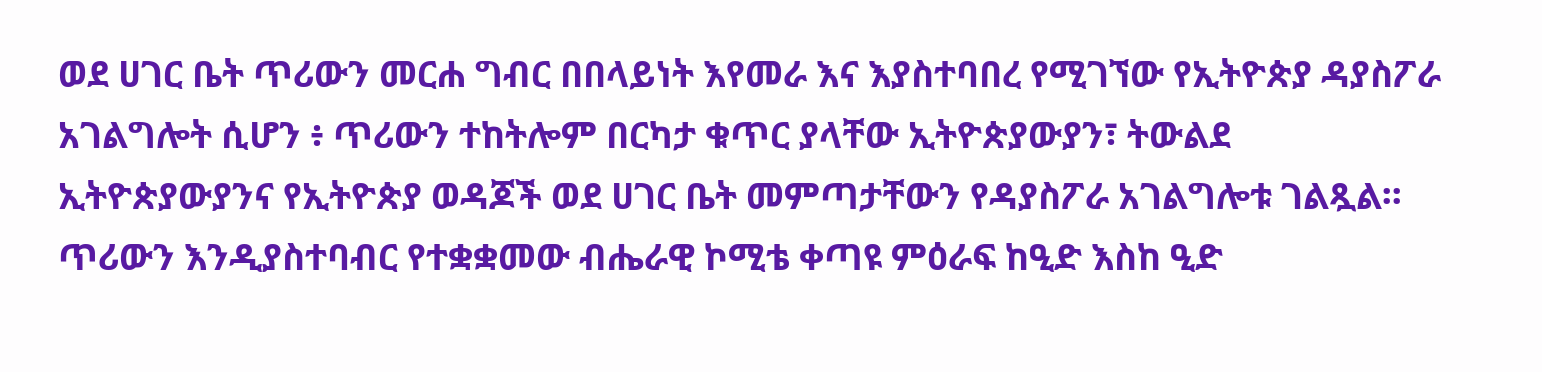ወደ ሀገር ቤት ጥሪውን መርሐ ግብር በበላይነት እየመራ እና እያስተባበረ የሚገኘው የኢትዮጵያ ዳያስፖራ አገልግሎት ሲሆን ፥ ጥሪውን ተከትሎም በርካታ ቁጥር ያላቸው ኢትዮጵያውያን፣ ትውልደ ኢትዮጵያውያንና የኢትዮጵያ ወዳጆች ወደ ሀገር ቤት መምጣታቸውን የዳያስፖራ አገልግሎቱ ገልጿል፡፡
ጥሪውን እንዲያስተባብር የተቋቋመው ብሔራዊ ኮሚቴ ቀጣዩ ምዕራፍ ከዒድ እስከ ዒድ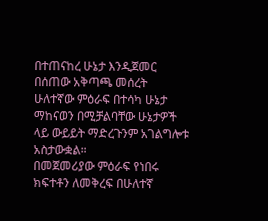በተጠናከረ ሁኔታ እንዲጀመር በሰጠው አቅጣጫ መሰረት ሁለተኛው ምዕራፍ በተሳካ ሁኔታ ማከናወን በሚቻልባቸው ሁኔታዎች ላይ ውይይት ማድረጉንም አገልግሎቱ አስታውቋል።
በመጀመሪያው ምዕራፍ የነበሩ ክፍተቶን ለመቅረፍ በሁለተኛ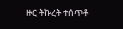ዙር ትኩረት ተሰጥቶ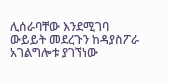ሊሰራባቸው እንደሚገባ ውይይት መደረጉን ከዳያስፖራ አገልግሎቱ ያገኘነው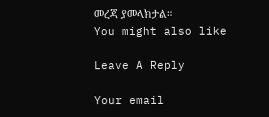መረጃ ያመላክታል።
You might also like

Leave A Reply

Your email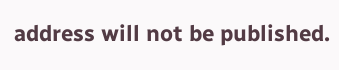address will not be published.